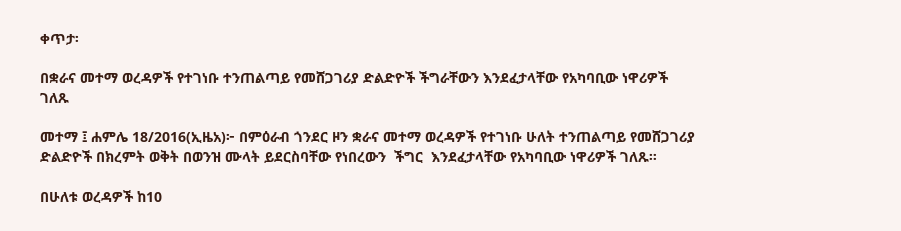ቀጥታ፡

በቋራና መተማ ወረዳዎች የተገነቡ ተንጠልጣይ የመሸጋገሪያ ድልድዮች ችግራቸውን እንደፈታላቸው የአካባቢው ነዋሪዎች ገለጹ

መተማ ፤ ሐምሌ 18/2016(ኢዜአ)፦ በምዕራብ ጎንደር ዞን ቋራና መተማ ወረዳዎች የተገነቡ ሁለት ተንጠልጣይ የመሸጋገሪያ ድልድዮች በክረምት ወቅት በወንዝ ሙላት ይደርስባቸው የነበረውን  ችግር  እንደፈታላቸው የአካባቢው ነዋሪዎች ገለጹ።

በሁለቱ ወረዳዎች ከ10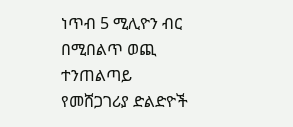ነጥብ 5 ሚሊዮን ብር በሚበልጥ ወጪ ተንጠልጣይ የመሸጋገሪያ ድልድዮች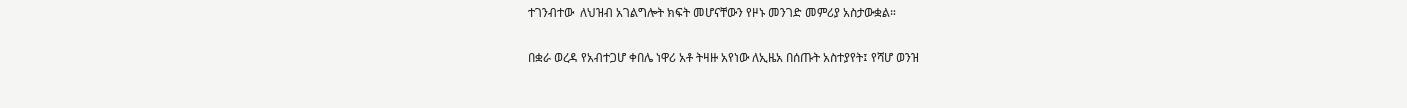ተገንብተው  ለህዝብ አገልግሎት ክፍት መሆናቸውን የዞኑ መንገድ መምሪያ አስታውቋል።

በቋራ ወረዳ የአብተጋሆ ቀበሌ ነዋሪ አቶ ትዛዙ አየነው ለኢዜአ በሰጡት አስተያየት፤ የሻሆ ወንዝ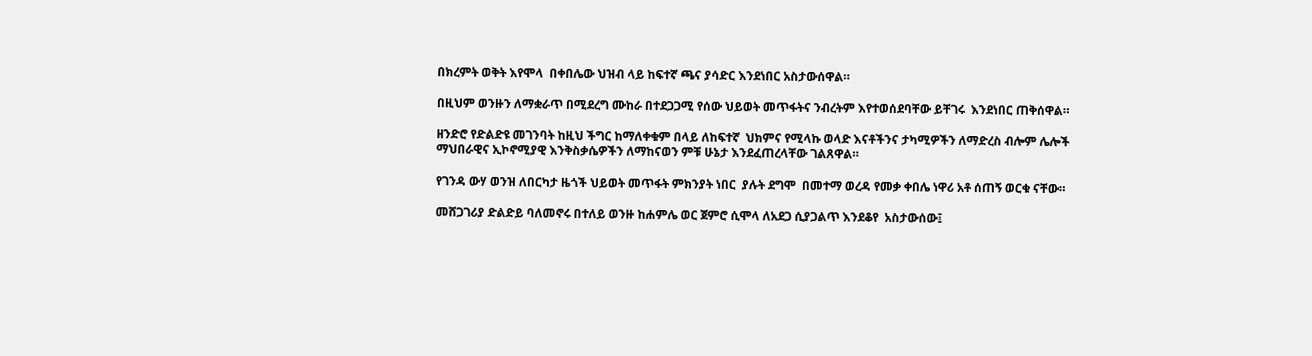በክረምት ወቅት እየሞላ  በቀበሌው ህዝብ ላይ ከፍተኛ ጫና ያሳድር እንደነበር አስታውሰዋል።

በዚህም ወንዙን ለማቋራጥ በሚደረግ ሙከራ በተደጋጋሚ የሰው ህይወት መጥፋትና ንብረትም እየተወሰደባቸው ይቸገሩ  እንደነበር ጠቅሰዋል።

ዘንድሮ የድልድዩ መገንባት ከዚህ ችግር ከማለቀቁም በላይ ለከፍተኛ  ህክምና የሚላኩ ወላድ እናቶችንና ታካሚዎችን ለማድረስ ብሎም ሌሎች ማህበራዊና ኢኮኖሚያዊ እንቅስቃሴዎችን ለማከናወን ምቹ ሁኔታ እንደፈጠረላቸው ገልጸዋል።

የገንዳ ውሃ ወንዝ ለበርካታ ዜጎች ህይወት መጥፋት ምክንያት ነበር  ያሉት ደግሞ  በመተማ ወረዳ የመቃ ቀበሌ ነዋሪ አቶ ሰጠኝ ወርቁ ናቸው።

መሸጋገሪያ ድልድይ ባለመኖሩ በተለይ ወንዙ ከሐምሌ ወር ጀምሮ ሲሞላ ለአደጋ ሲያጋልጥ እንደቆየ  አስታውሰው፤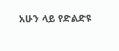አሁን ላይ የድልድዩ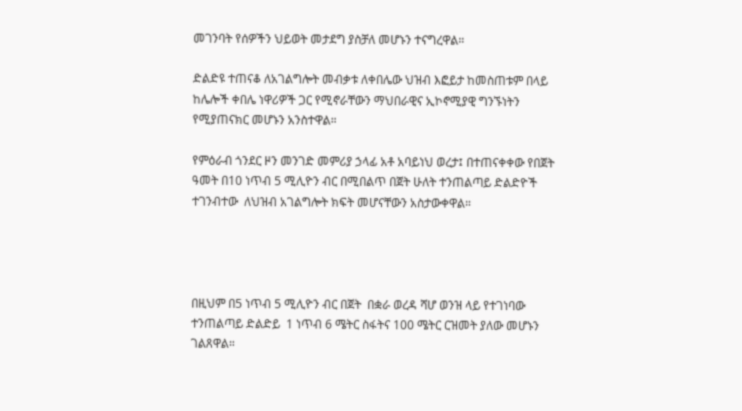መገንባት የሰዎችን ህይወት መታደግ ያስቻለ መሆኑን ተናግረዋል።

ድልድዩ ተጠናቆ ለአገልግሎት መብቃቱ ለቀበሌው ህዝብ እፎይታ ከመስጠቱም በላይ ከሌሎች ቀበሌ ነዋሪዎች ጋር የሚኖራቸውን ማህበራዊና ኢኮኖሚያዊ ግንኙነትን የሚያጠናክር መሆኑን አንስተዋል።

የምዕራብ ጎንደር ዞን መንገድ መምሪያ ኃላፊ አቶ አባይነህ ወረታ፤ በተጠናቀቀው የበጀት ዓመት በ10 ነጥብ 5 ሚሊዮን ብር በሚበልጥ በጀት ሁለት ተንጠልጣይ ድልድዮች ተገንብተው  ለህዝብ አገልግሎት ክፍት መሆናቸውን አስታውቀዋል።




በዚህም በ5 ነጥብ 5 ሚሊዮን ብር በጀት  በቋራ ወረዳ ሻሆ ወንዝ ላይ የተገነባው  ተንጠልጣይ ድልድይ  1 ነጥብ 6 ሜትር ስፋትና 100 ሜትር ርዝመት ያለው መሆኑን ገልጸዋል።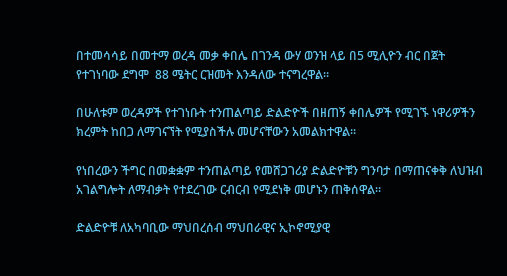በተመሳሳይ በመተማ ወረዳ መቃ ቀበሌ በገንዳ ውሃ ወንዝ ላይ በ5 ሚሊዮን ብር በጀት የተገነባው ደግሞ  88 ሜትር ርዝመት እንዳለው ተናግረዋል።

በሁለቱም ወረዳዎች የተገነቡት ተንጠልጣይ ድልድዮች በዘጠኝ ቀበሌዎች የሚገኙ ነዋሪዎችን ክረምት ከበጋ ለማገናኘት የሚያስችሉ መሆናቸውን አመልክተዋል።

የነበረውን ችግር በመቋቋም ተንጠልጣይ የመሸጋገሪያ ድልድዮቹን ግንባታ በማጠናቀቅ ለህዝብ አገልግሎት ለማብቃት የተደረገው ርብርብ የሚደነቅ መሆኑን ጠቅሰዋል።

ድልድዮቹ ለአካባቢው ማህበረሰብ ማህበራዊና ኢኮኖሚያዊ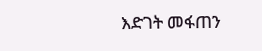እድገት መፋጠን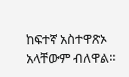ከፍተኛ አስተዋጽኦ አላቸውም ብለዋል።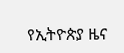የኢትዮጵያ ዜና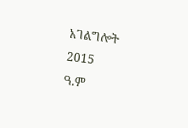አገልግሎት
2015
ዓ.ም